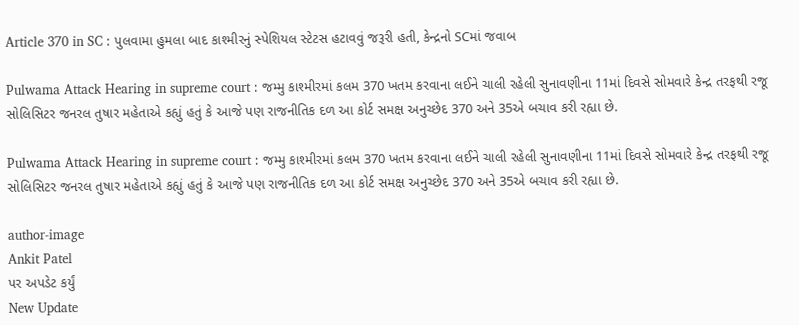Article 370 in SC : પુલવામા હુમલા બાદ કાશ્મીરનું સ્પેશિયલ સ્ટેટસ હટાવવું જરૂરી હતી, કેન્દ્રનો SCમાં જવાબ

Pulwama Attack Hearing in supreme court : જમ્મુ કાશ્મીરમાં કલમ 370 ખતમ કરવાના લઈને ચાલી રહેલી સુનાવણીના 11માં દિવસે સોમવારે કેન્દ્ર તરફથી રજૂ સોલિસિટર જનરલ તુષાર મહેતાએ કહ્યું હતું કે આજે પણ રાજનીતિક દળ આ કોર્ટ સમક્ષ અનુચ્છેદ 370 અને 35એ બચાવ કરી રહ્યા છે.

Pulwama Attack Hearing in supreme court : જમ્મુ કાશ્મીરમાં કલમ 370 ખતમ કરવાના લઈને ચાલી રહેલી સુનાવણીના 11માં દિવસે સોમવારે કેન્દ્ર તરફથી રજૂ સોલિસિટર જનરલ તુષાર મહેતાએ કહ્યું હતું કે આજે પણ રાજનીતિક દળ આ કોર્ટ સમક્ષ અનુચ્છેદ 370 અને 35એ બચાવ કરી રહ્યા છે.

author-image
Ankit Patel
પર અપડેટ કર્યું
New Update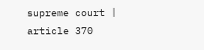supreme court | article 370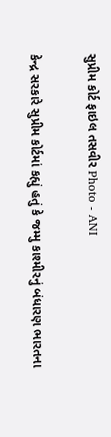સુપ્રીમ કોર્ટ ફાઇલ તસવીર Photo - ANI

કેન્દ્ર સરકારે સુપ્રીમ કોર્ટમાં કહ્યું હતું કે જમ્મુ કાશ્મીરનું બંધારણ ભારતના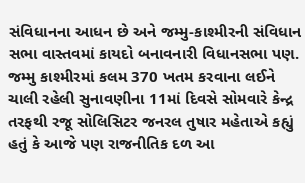સંવિધાનના આધન છે અને જમ્મુ-કાશ્મીરની સંવિધાન સભા વાસ્તવમાં કાયદો બનાવનારી વિધાનસભા પણ. જમ્મુ કાશ્મીરમાં કલમ 370 ખતમ કરવાના લઈને ચાલી રહેલી સુનાવણીના 11માં દિવસે સોમવારે કેન્દ્ર તરફથી રજૂ સોલિસિટર જનરલ તુષાર મહેતાએ કહ્યું હતું કે આજે પણ રાજનીતિક દળ આ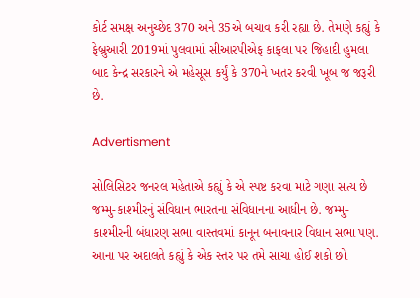કોર્ટ સમક્ષ અનુચ્છેદ 370 અને 35એ બચાવ કરી રહ્યા છે. તેમણે કહ્યું કે ફેબ્રુઆરી 2019માં પુલવામાં સીઆરપીએફ કાફલા પર જિહાદી હુમલા બાદ કેન્દ્ર સરકારને એ મહેસૂસ કર્યું કે 370ને ખતર કરવી ખૂબ જ જરૂરી છે.

Advertisment

સોલિસિટર જનરલ મહેતાએ કહ્યું કે એ સ્પષ્ટ કરવા માટે ગણા સત્ય છે જમ્મુ-કાશ્મીરનું સંવિધાન ભારતના સંવિધાનના આધીન છે. જમ્મુ-કાશ્મીરની બંધારણ સભા વાસ્તવમાં કાનૂન બનાવનાર વિધાન સભા પણ. આના પર અદાલતે કહ્યું કે એક સ્તર પર તમે સાચા હોઈ શકો છો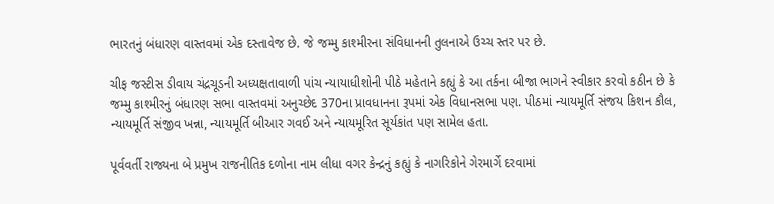ભારતનું બંધારણ વાસ્તવમાં એક દસ્તાવેજ છે. જે જમ્મુ કાશ્મીરના સંવિધાનની તુલનાએ ઉચ્ચ સ્તર પર છે.

ચીફ જસ્ટીસ ડીવાય ચંદ્રચૂડની અધ્યક્ષતાવાળી પાંચ ન્યાયાધીશોની પીઠે મહેતાને કહ્યું કે આ તર્કના બીજા ભાગને સ્વીકાર કરવો કઠીન છે કે જમ્મુ કાશ્મીરનું બંધારણ સભા વાસ્તવમાં અનુચ્છેદ 370ના પ્રાવધાનના રૂપમાં એક વિધાનસભા પણ. પીઠમાં ન્યાયમૂર્તિ સંજય કિશન કૌલ, ન્યાયમૂર્તિ સંજીવ ખન્ના, ન્યાયમૂર્તિ બીઆર ગવઈ અને ન્યાયમૂરિત સૂર્યકાંત પણ સામેલ હતા.

પૂર્વવર્તી રાજ્યના બે પ્રમુખ રાજનીતિક દળોના નામ લીધા વગર કેન્દ્રનું કહ્યું કે નાગરિકોને ગેરમાર્ગે દરવામાં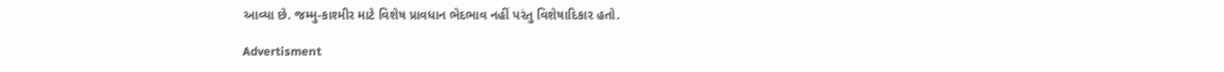આવ્યા છે. જમ્મુ-કાશ્મીર માટે વિશેષ પ્રાવધાન ભેદભાવ નહીં પરંતુ વિશેષાદિકાર હતો.

Advertisment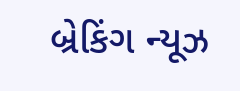બ્રેકિંગ ન્યૂઝ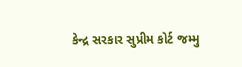કેન્દ્ર સરકાર સુપ્રીમ કોર્ટ જમ્મુ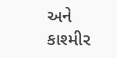અને કાશ્મીર